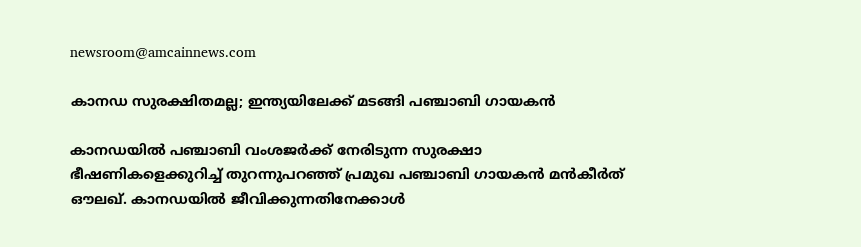newsroom@amcainnews.com

കാനഡ സുരക്ഷിതമല്ല; ഇന്ത്യയിലേക്ക് മടങ്ങി പഞ്ചാബി ഗായകൻ

കാനഡയിൽ പഞ്ചാബി വംശജർക്ക് നേരിടുന്ന സുരക്ഷാ ഭീഷണികളെക്കുറിച്ച് തുറന്നുപറഞ്ഞ് പ്രമുഖ പഞ്ചാബി ഗായകൻ മൻകീർത് ഔലഖ്. കാനഡയിൽ ജീവിക്കുന്നതിനേക്കാൾ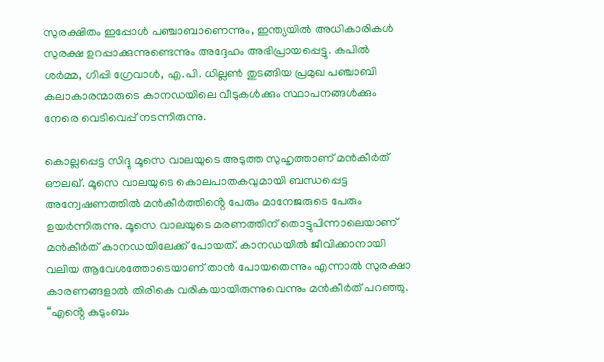സുരക്ഷിതം ഇപ്പോൾ പഞ്ചാബാണെന്നും, ഇന്ത്യയിൽ അധികാരികൾ സുരക്ഷ ഉറപ്പാക്കുന്നുണ്ടെന്നും അദ്ദേഹം അഭിപ്രായപ്പെട്ടു. കപിൽ ശർമ്മ, ഗിപ്പി ഗ്രേവാൾ, എ.പി. ധില്ലൺ തുടങ്ങിയ പ്രമുഖ പഞ്ചാബി കലാകാരന്മാരുടെ കാനഡയിലെ വീടുകൾക്കും സ്ഥാപനങ്ങൾക്കും നേരെ വെടിവെപ്പ് നടന്നിരുന്നു.

കൊല്ലപ്പെട്ട സിദ്ദു മൂസെ വാലയുടെ അടുത്ത സുഹൃത്താണ് മൻകീർത് ഔലഖ്. മൂസെ വാലയുടെ കൊലപാതകവുമായി ബന്ധപ്പെട്ട അന്വേഷണത്തിൽ മൻകീർത്തിൻ്റെ പേരും മാനേജരുടെ പേരും ഉയർന്നിരുന്നു. മൂസെ വാലയുടെ മരണത്തിന് തൊട്ടുപിന്നാലെയാണ് മൻകീർത് കാനഡയിലേക്ക് പോയത്. കാനഡയിൽ ജീവിക്കാനായി വലിയ ആവേശത്തോടെയാണ് താൻ പോയതെന്നും എന്നാൽ സുരക്ഷാ കാരണങ്ങളാൽ തിരികെ വരികയായിരുന്നുവെന്നും മൻകീർത് പറഞ്ഞു. “എൻ്റെ കുടുംബം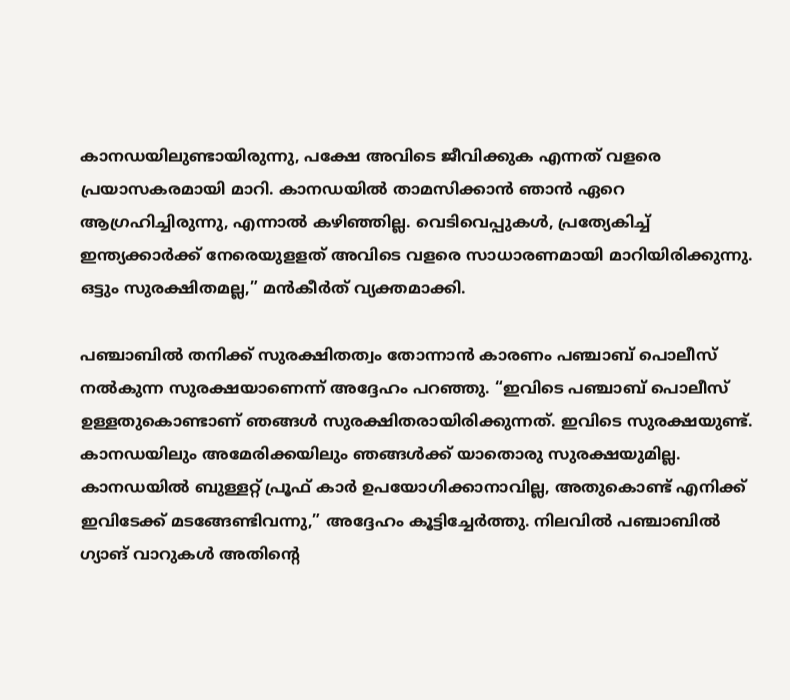കാനഡയിലുണ്ടായിരുന്നു, പക്ഷേ അവിടെ ജീവിക്കുക എന്നത് വളരെ പ്രയാസകരമായി മാറി. കാനഡയിൽ താമസിക്കാൻ ഞാൻ ഏറെ ആഗ്രഹിച്ചിരുന്നു, എന്നാൽ കഴിഞ്ഞില്ല. വെടിവെപ്പുകൾ, പ്രത്യേകിച്ച് ഇന്ത്യക്കാർക്ക് നേരെയുളളത് അവിടെ വളരെ സാധാരണമായി മാറിയിരിക്കുന്നു. ഒട്ടും സുരക്ഷിതമല്ല,” മൻകീർത് വ്യക്തമാക്കി.

പഞ്ചാബിൽ തനിക്ക് സുരക്ഷിതത്വം തോന്നാൻ കാരണം പഞ്ചാബ് പൊലീസ് നൽകുന്ന സുരക്ഷയാണെന്ന് അദ്ദേഹം പറഞ്ഞു. “ഇവിടെ പഞ്ചാബ് പൊലീസ് ഉള്ളതുകൊണ്ടാണ് ഞങ്ങൾ സുരക്ഷിതരായിരിക്കുന്നത്. ഇവിടെ സുരക്ഷയുണ്ട്. കാനഡയിലും അമേരിക്കയിലും ഞങ്ങൾക്ക് യാതൊരു സുരക്ഷയുമില്ല. കാനഡയിൽ ബുള്ളറ്റ് പ്രൂഫ് കാർ ഉപയോഗിക്കാനാവില്ല, അതുകൊണ്ട് എനിക്ക് ഇവിടേക്ക് മടങ്ങേണ്ടിവന്നു,” അദ്ദേഹം കൂട്ടിച്ചേർത്തു. നിലവിൽ പഞ്ചാബിൽ ഗ്യാങ് വാറുകൾ അതിൻ്റെ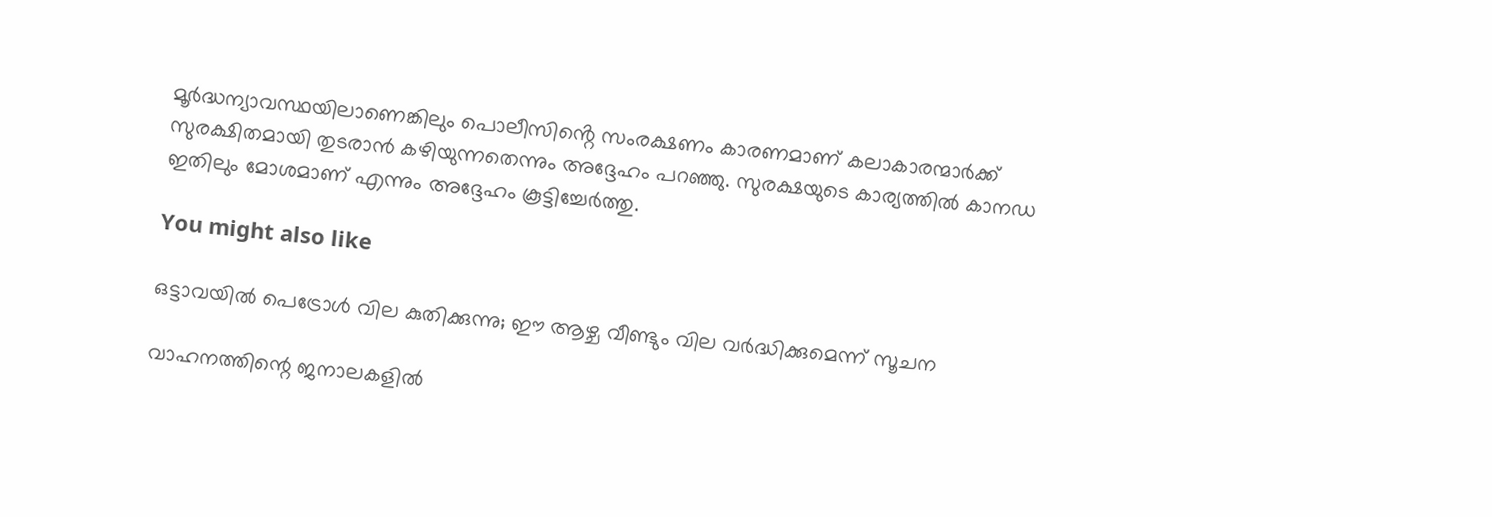മൂർദ്ധന്യാവസ്ഥയിലാണെങ്കിലും പൊലീസിൻ്റെ സംരക്ഷണം കാരണമാണ് കലാകാരന്മാർക്ക് സുരക്ഷിതമായി തുടരാൻ കഴിയുന്നതെന്നും അദ്ദേഹം പറഞ്ഞു. സുരക്ഷയുടെ കാര്യത്തിൽ കാനഡ ഇതിലും മോശമാണ് എന്നും അദ്ദേഹം കൂട്ടിച്ചേർത്തു.

You might also like

ഒട്ടാവയിൽ പെട്രോൾ വില കുതിക്കുന്നു; ഈ ആഴ്ച വീണ്ടും വില വർദ്ധിക്കുമെന്ന് സൂചന

വാഹനത്തിന്റെ ജനാലകളിൽ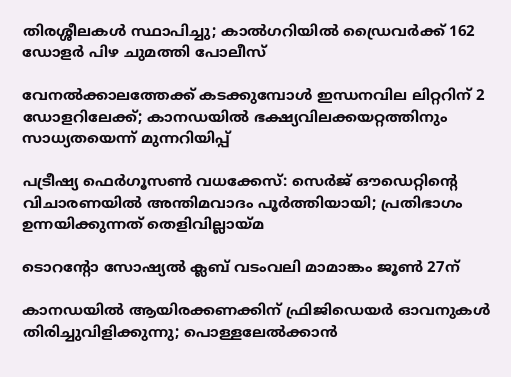തിരശ്ശീലകൾ സ്ഥാപിച്ചു; കാൽഗറിയിൽ ഡ്രൈവർക്ക് 162 ഡോളർ പിഴ ചുമത്തി പോലീസ്

വേനൽക്കാലത്തേക്ക് കടക്കുമ്പോൾ ഇന്ധനവില ലിറ്ററിന് 2 ഡോളറിലേക്ക്; കാനഡയിൽ ഭക്ഷ്യവിലക്കയറ്റത്തിനും സാധ്യതയെന്ന് മുന്നറിയിപ്പ്

പട്രീഷ്യ ഫെർഗൂസൺ വധക്കേസ്: സെർജ് ഔഡെറ്റിന്റെ വിചാരണയിൽ അന്തിമവാദം പൂർത്തിയായി; പ്രതിഭാഗം ഉന്നയിക്കുന്നത് തെളിവില്ലായ്മ

ടൊറൻ്റോ സോഷ്യല്‍ ക്ലബ് വടംവലി മാമാങ്കം ജൂണ്‍ 27ന്

കാനഡയിൽ ആയിരക്കണക്കിന് ഫ്രിജിഡെയർ ഓവനുകൾ തിരിച്ചുവിളിക്കുന്നു; പൊള്ളലേൽക്കാൻ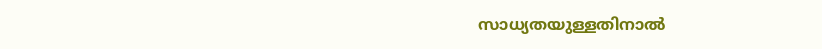സാധ്യതയുള്ളതിനാൽ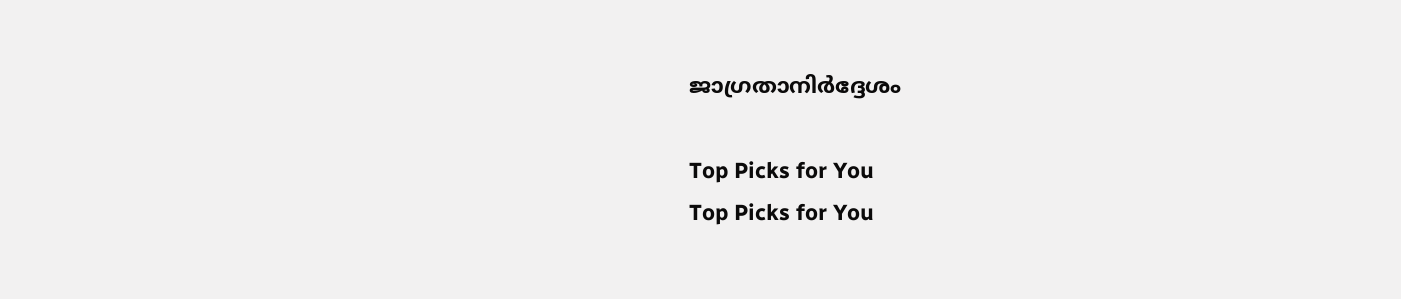ജാഗ്രതാനിർദ്ദേശം

Top Picks for You
Top Picks for You